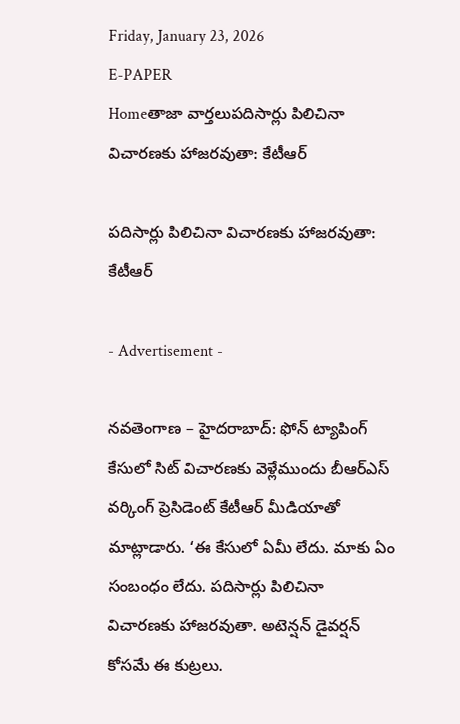Friday, January 23, 2026
E-PAPER
Homeతాజా వార్తలుపదిసార్లు పిలిచినా విచారణకు హాజరవుతా: కేటీఆర్‌

పదిసార్లు పిలిచినా విచారణకు హాజరవుతా: కేటీఆర్‌

- Advertisement -

నవతెంగాణ – హైదరాబాద్‌: ఫోన్‌ ట్యాపింగ్‌ కేసులో సిట్‌ విచారణకు వెళ్లేముందు బీఆర్‌ఎస్‌ వర్కింగ్‌ ప్రెసిడెంట్‌ కేటీఆర్‌ మీడియాతో మాట్లాడారు. ‘ఈ కేసులో ఏమీ లేదు. మాకు ఏం సంబంధం లేదు. పదిసార్లు పిలిచినా విచారణకు హాజరవుతా. అటెన్షన్ డైవర్షన్ కోసమే ఈ కుట్రలు.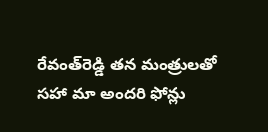రేవంత్‌రెడ్డి తన మంత్రులతో సహా మా అందరి ఫోన్లు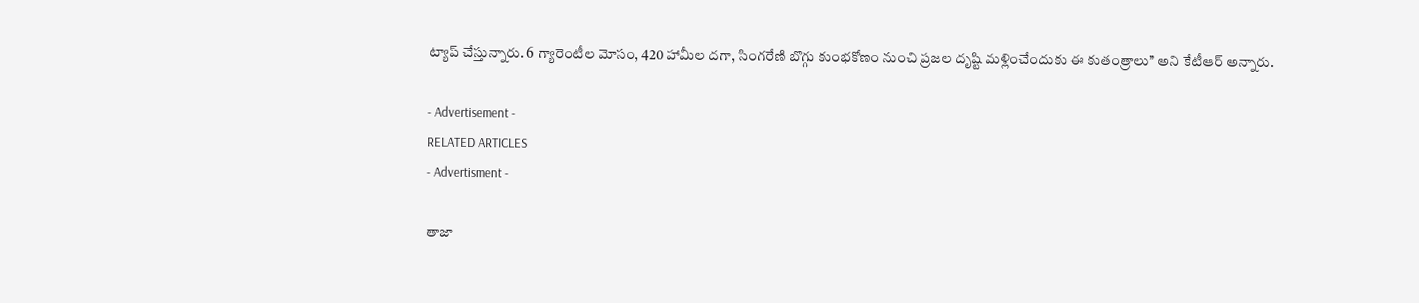ట్యాప్ చేస్తున్నారు. 6 గ్యారెంటీల మోసం, 420 హామీల దగా, సింగరేణి బొగ్గు కుంభకోణం నుంచి ప్రజల దృష్టి మళ్లించేందుకు ఈ కుతంత్రాలు’’ అని కేటీఆర్‌ అన్నారు.

- Advertisement -
RELATED ARTICLES
- Advertisment -

తాజా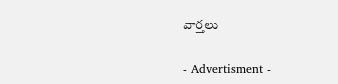వార్తలు

- Advertisment -